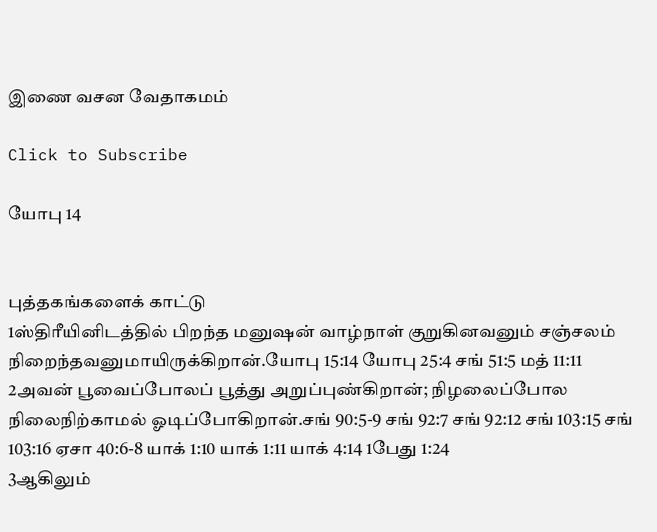இணை வசன வேதாகமம்

Click to Subscribe

யோபு 14


புத்தகங்களைக் காட்டு
1ஸ்திரீயினிடத்தில் பிறந்த மனுஷன் வாழ்நாள் குறுகினவனும் சஞ்சலம் நிறைந்தவனுமாயிருக்கிறான்.யோபு 15:14 யோபு 25:4 சங் 51:5 மத் 11:11
2அவன் பூவைப்போலப் பூத்து அறுப்புண்கிறான்; நிழலைப்போல நிலைநிற்காமல் ஓடிப்போகிறான்.சங் 90:5-9 சங் 92:7 சங் 92:12 சங் 103:15 சங் 103:16 ஏசா 40:6-8 யாக் 1:10 யாக் 1:11 யாக் 4:14 1பேது 1:24
3ஆகிலும்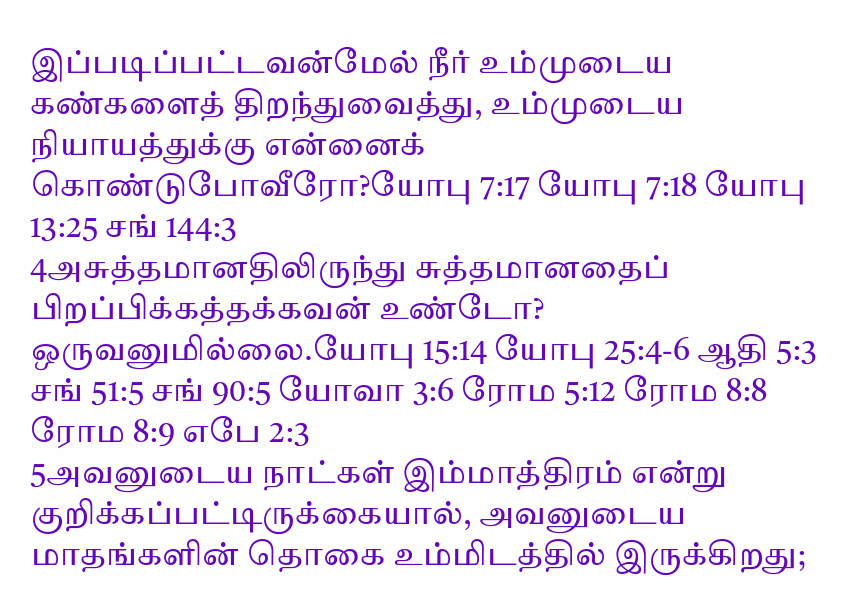இப்படிப்பட்டவன்மேல் நீர் உம்முடைய கண்களைத் திறந்துவைத்து, உம்முடைய நியாயத்துக்கு என்னைக் கொண்டுபோவீரோ?யோபு 7:17 யோபு 7:18 யோபு 13:25 சங் 144:3
4அசுத்தமானதிலிருந்து சுத்தமானதைப் பிறப்பிக்கத்தக்கவன் உண்டோ? ஒருவனுமில்லை.யோபு 15:14 யோபு 25:4-6 ஆதி 5:3 சங் 51:5 சங் 90:5 யோவா 3:6 ரோம 5:12 ரோம 8:8 ரோம 8:9 எபே 2:3
5அவனுடைய நாட்கள் இம்மாத்திரம் என்று குறிக்கப்பட்டிருக்கையால், அவனுடைய மாதங்களின் தொகை உம்மிடத்தில் இருக்கிறது;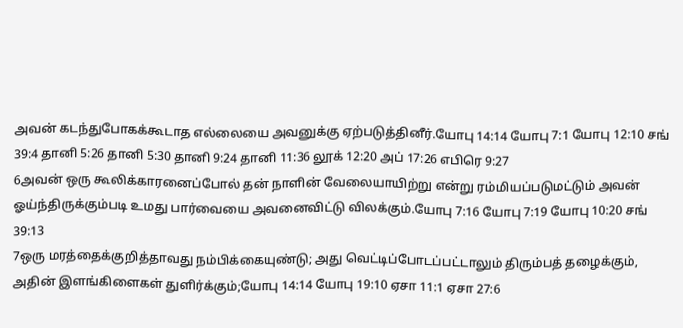அவன் கடந்துபோகக்கூடாத எல்லையை அவனுக்கு ஏற்படுத்தினீர்.யோபு 14:14 யோபு 7:1 யோபு 12:10 சங் 39:4 தானி 5:26 தானி 5:30 தானி 9:24 தானி 11:36 லூக் 12:20 அப் 17:26 எபிரெ 9:27
6அவன் ஒரு கூலிக்காரனைப்போல் தன் நாளின் வேலையாயிற்று என்று ரம்மியப்படுமட்டும் அவன் ஓய்ந்திருக்கும்படி உமது பார்வையை அவனைவிட்டு விலக்கும்.யோபு 7:16 யோபு 7:19 யோபு 10:20 சங் 39:13
7ஒரு மரத்தைக்குறித்தாவது நம்பிக்கையுண்டு; அது வெட்டிப்போடப்பட்டாலும் திரும்பத் தழைக்கும், அதின் இளங்கிளைகள் துளிர்க்கும்;யோபு 14:14 யோபு 19:10 ஏசா 11:1 ஏசா 27:6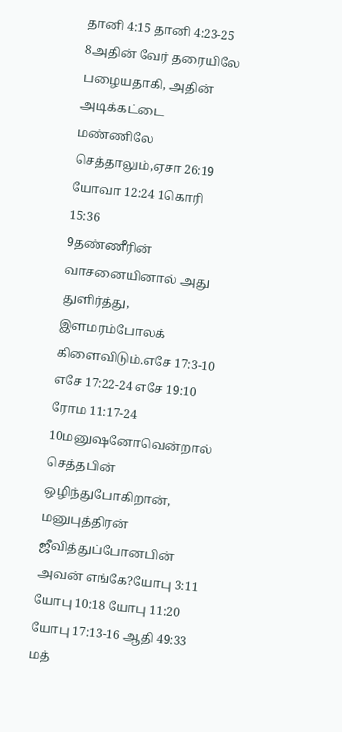தானி 4:15 தானி 4:23-25
8அதின் வேர் தரையிலே பழையதாகி, அதின் அடிக்கட்டை மண்ணிலே செத்தாலும்,ஏசா 26:19 யோவா 12:24 1கொரி 15:36
9தண்ணீரின் வாசனையினால் அது துளிர்த்து, இளமரம்போலக் கிளைவிடும்.எசே 17:3-10 எசே 17:22-24 எசே 19:10 ரோம 11:17-24
10மனுஷனோவென்றால் செத்தபின் ஒழிந்துபோகிறான், மனுபுத்திரன் ஜீவித்துப்போனபின் அவன் எங்கே?யோபு 3:11 யோபு 10:18 யோபு 11:20 யோபு 17:13-16 ஆதி 49:33 மத்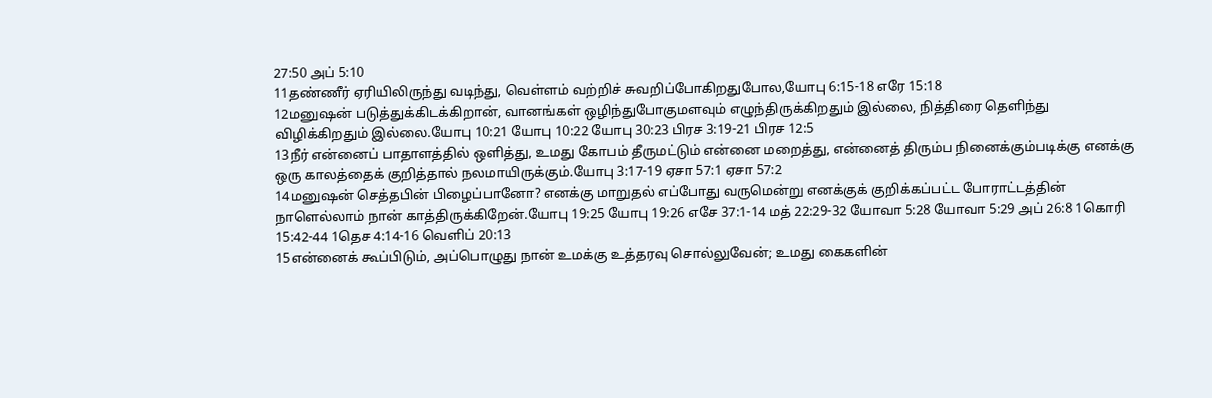27:50 அப் 5:10
11தண்ணீர் ஏரியிலிருந்து வடிந்து, வெள்ளம் வற்றிச் சுவறிப்போகிறதுபோல,யோபு 6:15-18 எரே 15:18
12மனுஷன் படுத்துக்கிடக்கிறான், வானங்கள் ஒழிந்துபோகுமளவும் எழுந்திருக்கிறதும் இல்லை, நித்திரை தெளிந்து விழிக்கிறதும் இல்லை.யோபு 10:21 யோபு 10:22 யோபு 30:23 பிரச 3:19-21 பிரச 12:5
13நீர் என்னைப் பாதாளத்தில் ஒளித்து, உமது கோபம் தீருமட்டும் என்னை மறைத்து, என்னைத் திரும்ப நினைக்கும்படிக்கு எனக்கு ஒரு காலத்தைக் குறித்தால் நலமாயிருக்கும்.யோபு 3:17-19 ஏசா 57:1 ஏசா 57:2
14மனுஷன் செத்தபின் பிழைப்பானோ? எனக்கு மாறுதல் எப்போது வருமென்று எனக்குக் குறிக்கப்பட்ட போராட்டத்தின் நாளெல்லாம் நான் காத்திருக்கிறேன்.யோபு 19:25 யோபு 19:26 எசே 37:1-14 மத் 22:29-32 யோவா 5:28 யோவா 5:29 அப் 26:8 1கொரி 15:42-44 1தெச 4:14-16 வெளிப் 20:13
15என்னைக் கூப்பிடும், அப்பொழுது நான் உமக்கு உத்தரவு சொல்லுவேன்; உமது கைகளின்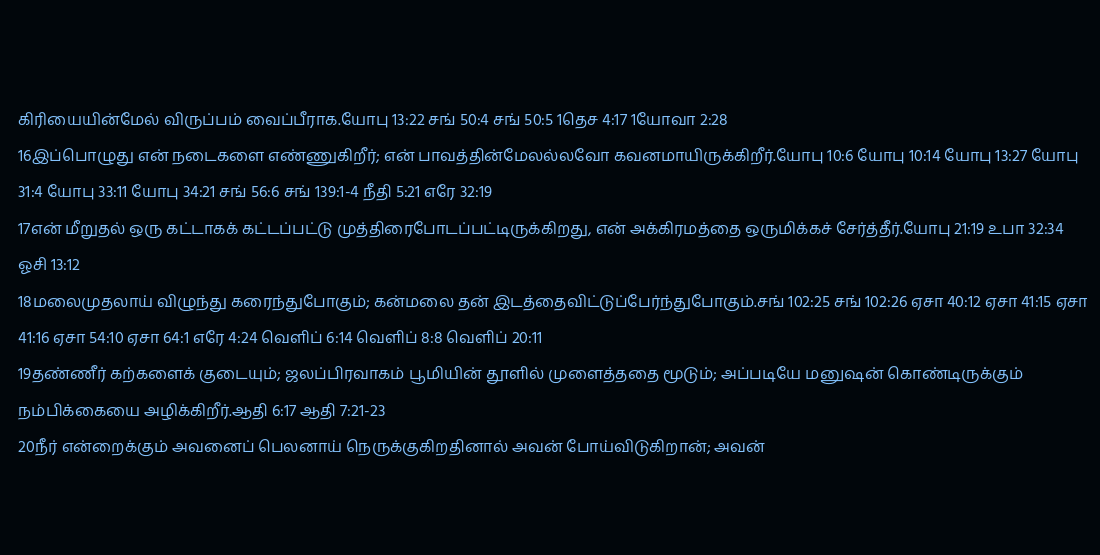கிரியையின்மேல் விருப்பம் வைப்பீராக.யோபு 13:22 சங் 50:4 சங் 50:5 1தெச 4:17 1யோவா 2:28
16இப்பொழுது என் நடைகளை எண்ணுகிறீர்; என் பாவத்தின்மேலல்லவோ கவனமாயிருக்கிறீர்.யோபு 10:6 யோபு 10:14 யோபு 13:27 யோபு 31:4 யோபு 33:11 யோபு 34:21 சங் 56:6 சங் 139:1-4 நீதி 5:21 எரே 32:19
17என் மீறுதல் ஒரு கட்டாகக் கட்டப்பட்டு முத்திரைபோடப்பட்டிருக்கிறது, என் அக்கிரமத்தை ஒருமிக்கச் சேர்த்தீர்.யோபு 21:19 உபா 32:34 ஓசி 13:12
18மலைமுதலாய் விழுந்து கரைந்துபோகும்; கன்மலை தன் இடத்தைவிட்டுப்பேர்ந்துபோகும்.சங் 102:25 சங் 102:26 ஏசா 40:12 ஏசா 41:15 ஏசா 41:16 ஏசா 54:10 ஏசா 64:1 எரே 4:24 வெளிப் 6:14 வெளிப் 8:8 வெளிப் 20:11
19தண்ணீர் கற்களைக் குடையும்; ஜலப்பிரவாகம் பூமியின் தூளில் முளைத்ததை மூடும்; அப்படியே மனுஷன் கொண்டிருக்கும் நம்பிக்கையை அழிக்கிறீர்.ஆதி 6:17 ஆதி 7:21-23
20நீர் என்றைக்கும் அவனைப் பெலனாய் நெருக்குகிறதினால் அவன் போய்விடுகிறான்; அவன்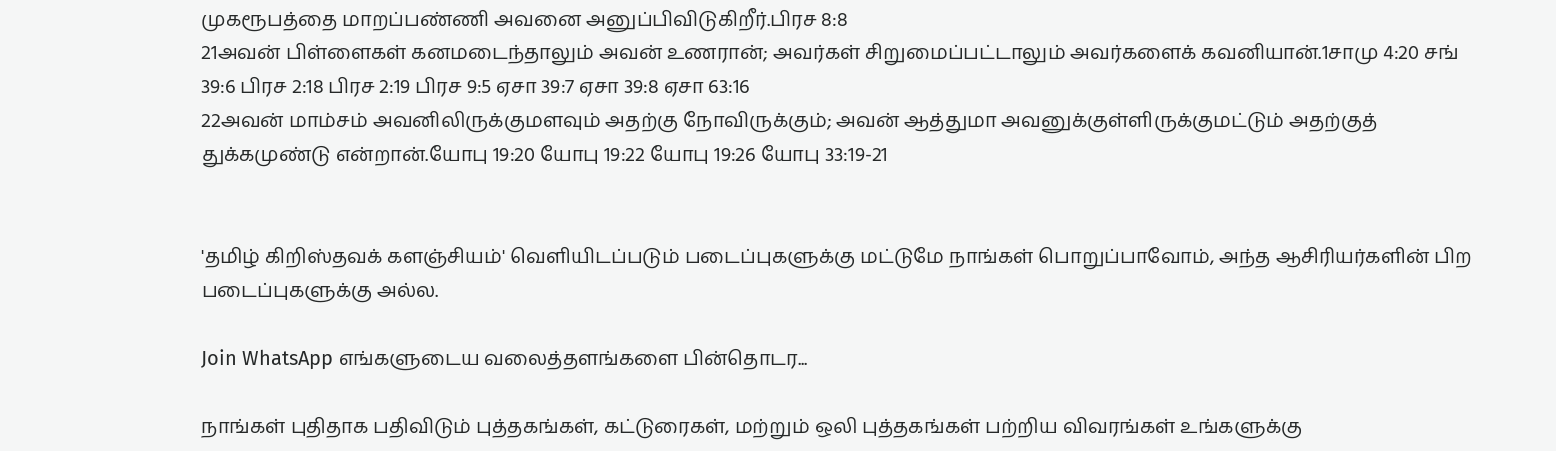முகரூபத்தை மாறப்பண்ணி அவனை அனுப்பிவிடுகிறீர்.பிரச 8:8
21அவன் பிள்ளைகள் கனமடைந்தாலும் அவன் உணரான்; அவர்கள் சிறுமைப்பட்டாலும் அவர்களைக் கவனியான்.1சாமு 4:20 சங் 39:6 பிரச 2:18 பிரச 2:19 பிரச 9:5 ஏசா 39:7 ஏசா 39:8 ஏசா 63:16
22அவன் மாம்சம் அவனிலிருக்குமளவும் அதற்கு நோவிருக்கும்; அவன் ஆத்துமா அவனுக்குள்ளிருக்குமட்டும் அதற்குத் துக்கமுண்டு என்றான்.யோபு 19:20 யோபு 19:22 யோபு 19:26 யோபு 33:19-21


'தமிழ் கிறிஸ்தவக் களஞ்சியம்' வெளியிடப்படும் படைப்புகளுக்கு மட்டுமே நாங்கள் பொறுப்பாவோம், அந்த ஆசிரியர்களின் பிற படைப்புகளுக்கு அல்ல.

Join WhatsApp எங்களுடைய வலைத்தளங்களை பின்தொடர...

நாங்கள் புதிதாக பதிவிடும் புத்தகங்கள், கட்டுரைகள், மற்றும் ஒலி புத்தகங்கள் பற்றிய விவரங்கள் உங்களுக்கு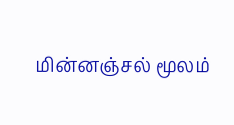மின்னஞ்சல் மூலம்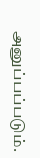அனுப்பப்படும்.